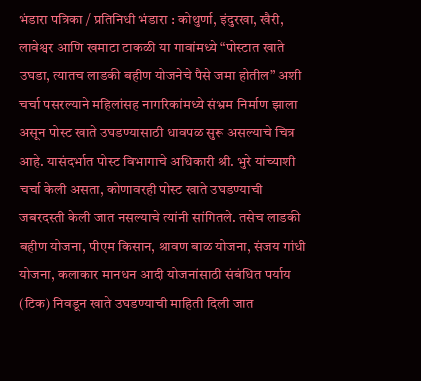भंडारा पत्रिका / प्रतिनिधी भंडारा : कोथुर्णा, इंदुरखा, खैरी, लावेश्वर आणि खमाटा टाकळी या गावांमध्ये “पोस्टात खाते उघडा, त्यातच लाडकी बहीण योजनेचे पैसे जमा होतील” अशी चर्चा पसरल्याने महिलांसह नागरिकांमध्ये संभ्रम निर्माण झाला असून पोस्ट खाते उघडण्यासाठी धावपळ सुरू असल्याचे चित्र आहे. यासंदर्भात पोस्ट विभागाचे अधिकारी श्री. भुरे यांच्याशी चर्चा केली असता, कोणावरही पोस्ट खाते उघडण्याची जबरदस्ती केली जात नसल्याचे त्यांनी सांगितले. तसेच लाडकी बहीण योजना, पीएम किसान, श्रावण बाळ योजना, संजय गांधी योजना, कलाकार मानधन आदी योजनांसाठी संबंधित पर्याय (टिक) निवडून खाते उघडण्याची माहिती दिली जात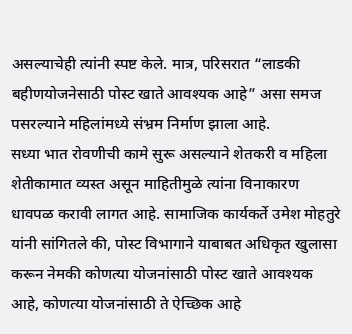असल्याचेही त्यांनी स्पष्ट केले. मात्र, परिसरात “लाडकी बहीणयोजनेसाठी पोस्ट खाते आवश्यक आहे” असा समज पसरल्याने महिलांमध्ये संभ्रम निर्माण झाला आहे.
सध्या भात रोवणीची कामे सुरू असल्याने शेतकरी व महिला शेतीकामात व्यस्त असून माहितीमुळे त्यांना विनाकारण धावपळ करावी लागत आहे. सामाजिक कार्यकर्ते उमेश मोहतुरे यांनी सांगितले की, पोस्ट विभागाने याबाबत अधिकृत खुलासा करून नेमकी कोणत्या योजनांसाठी पोस्ट खाते आवश्यक आहे, कोणत्या योजनांसाठी ते ऐच्छिक आहे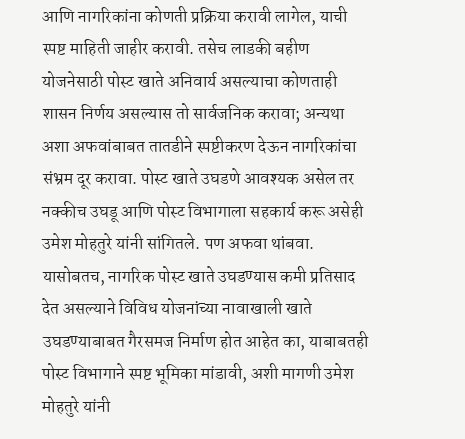आणि नागरिकांना कोणती प्रक्रिया करावी लागेल, याची स्पष्ट माहिती जाहीर करावी. तसेच लाडकी बहीण योजनेसाठी पोस्ट खाते अनिवार्य असल्याचा कोणताही शासन निर्णय असल्यास तो सार्वजनिक करावा; अन्यथा अशा अफवांबाबत तातडीने स्पष्टीकरण देऊन नागरिकांचा संभ्रम दूर करावा. पोस्ट खाते उघडणे आवश्यक असेल तर नक्कीच उघडू आणि पोस्ट विभागाला सहकार्य करू असेही उमेश मोहतुरे यांनी सांगितले. पण अफवा थांबवा. यासोबतच, नागरिक पोस्ट खाते उघडण्यास कमी प्रतिसाद देत असल्याने विविध योजनांच्या नावाखाली खाते उघडण्याबाबत गैरसमज निर्माण होत आहेत का, याबाबतही पोस्ट विभागाने स्पष्ट भूमिका मांडावी, अशी मागणी उमेश मोहतुरे यांनी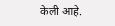केली आहे.